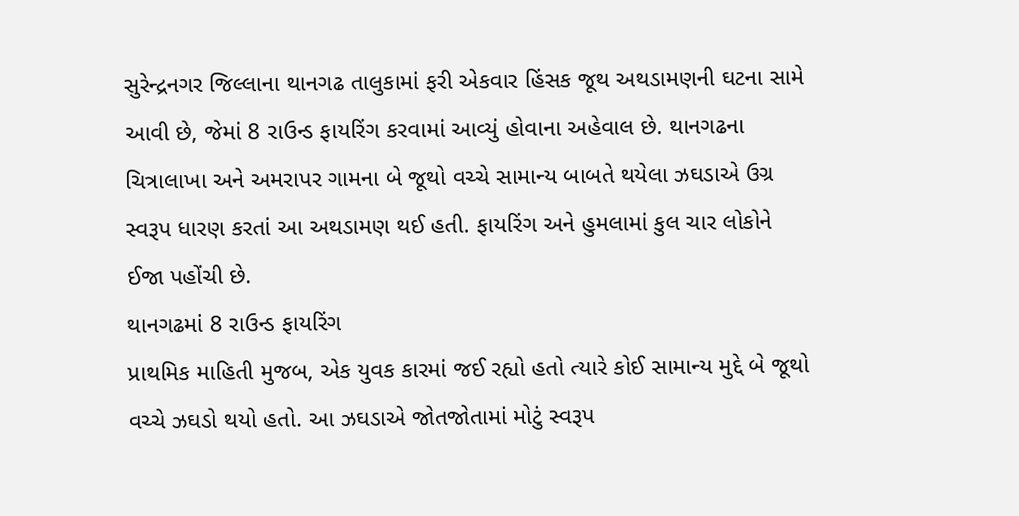સુરેન્દ્રનગર જિલ્લાના થાનગઢ તાલુકામાં ફરી એકવાર હિંસક જૂથ અથડામણની ઘટના સામે આવી છે, જેમાં 8 રાઉન્ડ ફાયરિંગ કરવામાં આવ્યું હોવાના અહેવાલ છે. થાનગઢના ચિત્રાલાખા અને અમરાપર ગામના બે જૂથો વચ્ચે સામાન્ય બાબતે થયેલા ઝઘડાએ ઉગ્ર સ્વરૂપ ધારણ કરતાં આ અથડામણ થઈ હતી. ફાયરિંગ અને હુમલામાં કુલ ચાર લોકોને ઈજા પહોંચી છે.
થાનગઢમાં 8 રાઉન્ડ ફાયરિંગ
પ્રાથમિક માહિતી મુજબ, એક યુવક કારમાં જઈ રહ્યો હતો ત્યારે કોઈ સામાન્ય મુદ્દે બે જૂથો વચ્ચે ઝઘડો થયો હતો. આ ઝઘડાએ જોતજોતામાં મોટું સ્વરૂપ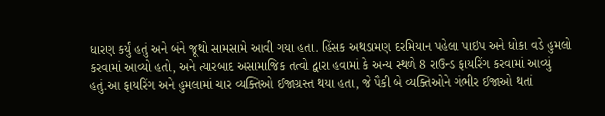ધારણ કર્યું હતું અને બંને જૂથો સામસામે આવી ગયા હતા. હિંસક અથડામણ દરમિયાન પહેલા પાઇપ અને ધોકા વડે હુમલો કરવામાં આવ્યો હતો, અને ત્યારબાદ અસામાજિક તત્વો દ્વારા હવામાં કે અન્ય સ્થળે 8 રાઉન્ડ ફાયરિંગ કરવામાં આવ્યું હતું.આ ફાયરિંગ અને હુમલામાં ચાર વ્યક્તિઓ ઈજાગ્રસ્ત થયા હતા, જે પૈકી બે વ્યક્તિઓને ગંભીર ઈજાઓ થતાં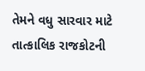તેમને વધુ સારવાર માટે તાત્કાલિક રાજકોટની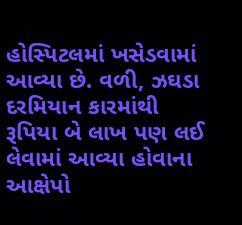હોસ્પિટલમાં ખસેડવામાં આવ્યા છે. વળી, ઝઘડા દરમિયાન કારમાંથી રૂપિયા બે લાખ પણ લઈ લેવામાં આવ્યા હોવાના આક્ષેપો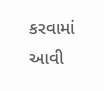કરવામાં આવી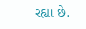રહ્યા છે.